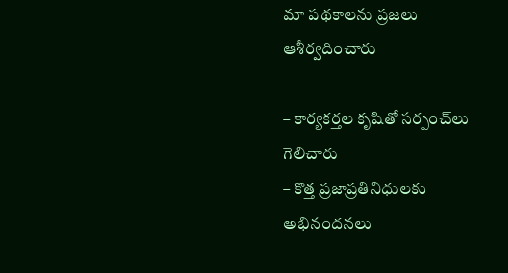మా పథకాలను ప్రజలు ఆశీర్వదించారు

– కార్యకర్తల కృషితో సర్పంచ్‌లు గెలిచారు
– కొత్త ప్రజాప్రతినిధులకు అభినందనలు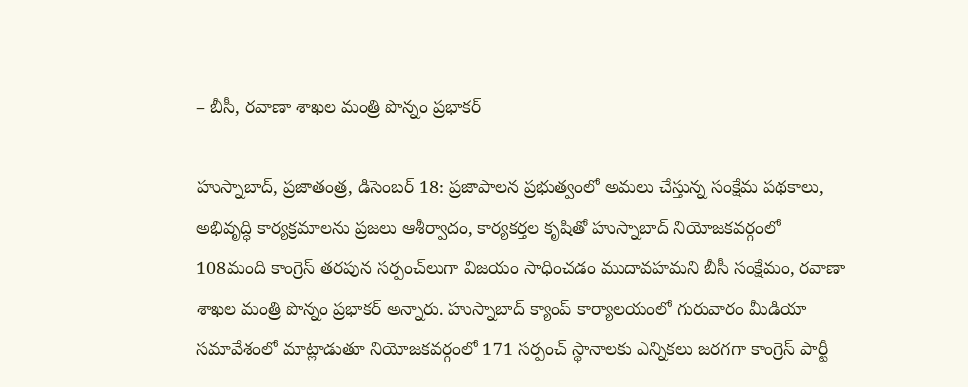– బీసీ, రవాణా శాఖల మంత్రి పొన్నం ప్రభాకర్‌

హుస్నాబాద్‌, ప్రజాతంత్ర, డిసెంబర్‌ 18: ప్రజాపాలన ప్రభుత్వంలో అమలు చేస్తున్న సంక్షేమ పథకాలు, అభివృద్ధి కార్యక్రమాలను ప్రజలు ఆశీర్వాదం, కార్యకర్తల కృషితో హుస్నాబాద్‌ నియోజకవర్గంలో 108మంది కాంగ్రెస్‌ తరపున సర్పంచ్‌లుగా విజయం సాధించడం ముదావహమని బీసీ సంక్షేమం, రవాణా శాఖల మంత్రి పొన్నం ప్రభాకర్‌ అన్నారు. హుస్నాబాద్‌ క్యాంప్‌ కార్యాలయంలో గురువారం మీడియా సమావేశంలో మాట్లాడుతూ నియోజకవర్గంలో 171 సర్పంచ్‌ స్థానాలకు ఎన్నికలు జరగగా కాంగ్రెస్‌ పార్టీ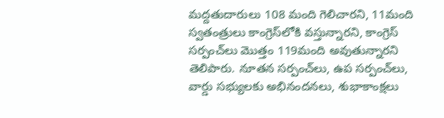మద్దతుదారులు 108 మంది గెలిచారని, 11మంది స్వతంత్రులు కాంగ్రెస్‌లోకి వస్తున్నారని, కాంగ్రెస్‌ సర్పంచ్‌లు మొత్తం 119మంది అవుతున్నారని తెలిపారు. నూతన సర్పంచ్‌లు, ఉప సర్పంచ్‌లు, వార్డు సభ్యులకు అభినందనలు, శుభాకాంక్షలు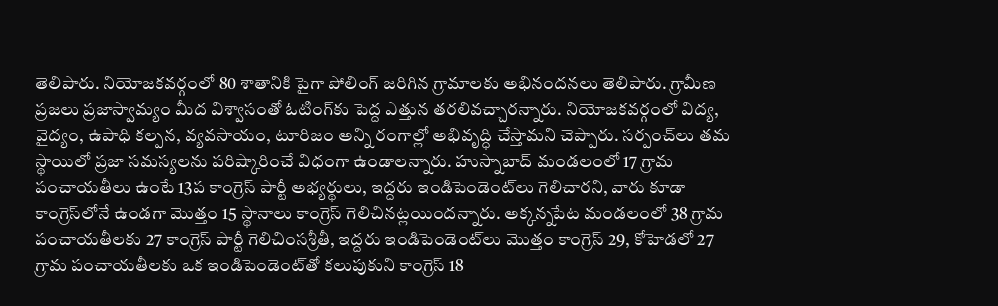తెలిపారు. నియోజకవర్గంలో 80 శాతానికి పైగా పోలింగ్‌ జరిగిన గ్రామాలకు అభినందనలు తెలిపారు. గ్రామీణ ప్రజలు ప్రజాస్వామ్యం మీద విశ్వాసంతో ఓటింగ్‌కు పెద్ద ఎత్తున తరలివచ్చారన్నారు. నియోజకవర్గంలో విద్య, వైద్యం, ఉపాధి కల్పన, వ్యవసాయం, టూరిజం అన్ని రంగాల్లో అభివృద్ధి చేస్తామని చెప్పారు. సర్పంచ్‌లు తమ స్థాయిలో ప్రజా సమస్యలను పరిష్కారించే విధంగా ఉండాలన్నారు. హుస్నాబాద్‌ మండలంలో 17 గ్రామ పంచాయతీలు ఉంటే 13ప కాంగ్రెస్‌ పార్టీ అభ్యర్థులు, ఇద్దరు ఇండిపెండెంట్‌లు గెలిచారని, వారు కూడా కాంగ్రెస్‌లోనే ఉండగా మొత్తం 15 స్థానాలు కాంగ్రెస్‌ గెలిచినట్లయిందన్నారు. అక్కన్నపేట మండలంలో 38 గ్రామ పంచాయతీలకు 27 కాంగ్రెస్‌ పార్టీ గెలిచింసశ్రీతీ, ఇద్దరు ఇండిపెండెంట్‌లు మొత్తం కాంగ్రెస్‌ 29, కోహెడలో 27 గ్రామ పంచాయతీలకు ఒక ఇండిపెండెంట్‌తో కలుపుకుని కాంగ్రెస్‌ 18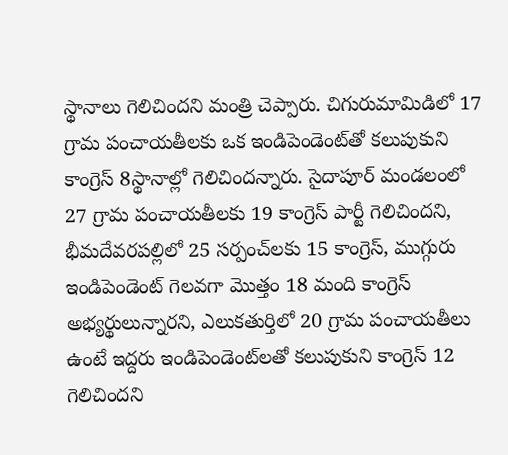స్థానాలు గెలిచిందని మంత్రి చెప్పారు. చిగురుమామిడిలో 17 గ్రామ పంచాయతీలకు ఒక ఇండిపెండెంట్‌తో కలుపుకుని కాంగ్రెస్‌ 8స్థానాల్లో గెలిచిందన్నారు. సైదాపూర్‌ మండలంలో 27 గ్రామ పంచాయతీలకు 19 కాంగ్రెస్‌ పార్టీ గెలిచిందని, భీమదేవరపల్లిలో 25 సర్పంచ్‌లకు 15 కాంగ్రెస్‌, ముగ్గురు ఇండిపెండెంట్‌ గెలవగా మొత్తం 18 మంది కాంగ్రెస్‌ అభ్యర్థులున్నారని, ఎలుకతుర్తిలో 20 గ్రామ పంచాయతీలు ఉంటే ఇద్దరు ఇండిపెండెంట్‌లతో కలుపుకుని కాంగ్రెస్‌ 12 గెలిచిందని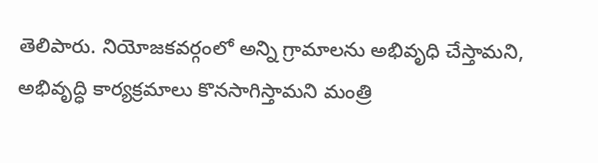తెలిపారు. నియోజకవర్గంలో అన్ని గ్రామాలను అభివృధి చేస్తామని, అభివృద్ధి కార్యక్రమాలు కొనసాగిస్తామని మంత్రి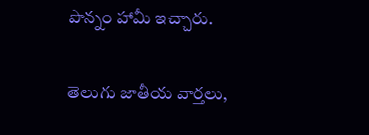పొన్నం హామీ ఇచ్చారు.


తెలుగు జాతీయ వార్తలు,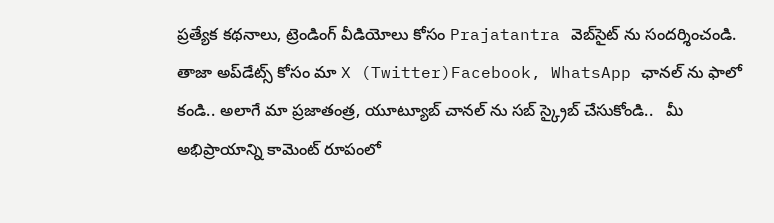ప్రత్యేక కథనాలు, ట్రెండింగ్ వీడియోలు కోసం Prajatantra వెబ్‌సైట్ ను సందర్శించండి. తాజా అప్‌డేట్స్ కోసం మా X (Twitter)Facebook, WhatsApp ఛానల్ ను ఫాలో కండి.. అలాగే మా ప్రజాతంత్ర, యూట్యూబ్ చానల్ ను సబ్ స్క్రైబ్ చేసుకోండి..   మీ అభిప్రాయాన్ని కామెంట్ రూపంలో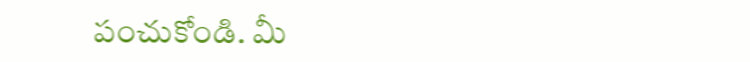పంచుకోండి. మీ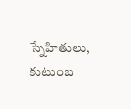స్నేహితులు, కుటుంబ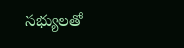సభ్యులతో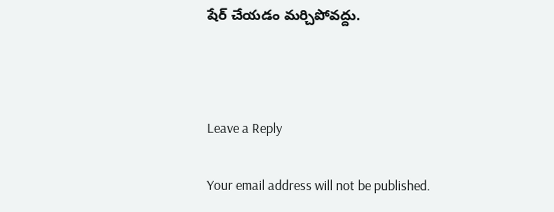షేర్ చేయడం మర్చిపోవద్దు.



Leave a Reply

Your email address will not be published.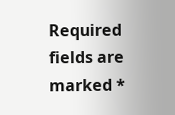Required fields are marked *